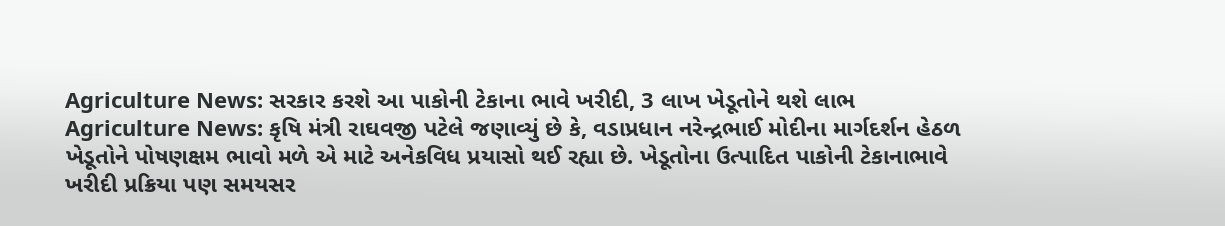Agriculture News: સરકાર કરશે આ પાકોની ટેકાના ભાવે ખરીદી, 3 લાખ ખેડૂતોને થશે લાભ
Agriculture News: કૃષિ મંત્રી રાઘવજી પટેલે જણાવ્યું છે કે, વડાપ્રધાન નરેન્દ્રભાઈ મોદીના માર્ગદર્શન હેઠળ ખેડૂતોને પોષણક્ષમ ભાવો મળે એ માટે અનેકવિધ પ્રયાસો થઈ રહ્યા છે. ખેડૂતોના ઉત્પાદિત પાકોની ટેકાનાભાવે ખરીદી પ્રક્રિયા પણ સમયસર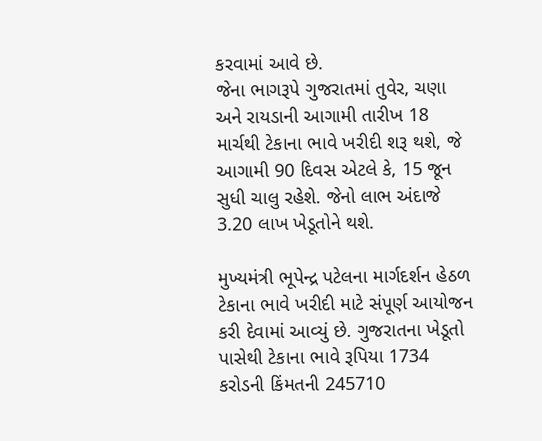કરવામાં આવે છે.
જેના ભાગરૂપે ગુજરાતમાં તુવેર, ચણા અને રાયડાની આગામી તારીખ 18 માર્ચથી ટેકાના ભાવે ખરીદી શરૂ થશે, જે આગામી 90 દિવસ એટલે કે, 15 જૂન સુધી ચાલુ રહેશે. જેનો લાભ અંદાજે 3.20 લાખ ખેડૂતોને થશે.

મુખ્યમંત્રી ભૂપેન્દ્ર પટેલના માર્ગદર્શન હેઠળ ટેકાના ભાવે ખરીદી માટે સંપૂર્ણ આયોજન કરી દેવામાં આવ્યું છે. ગુજરાતના ખેડૂતો પાસેથી ટેકાના ભાવે રૂપિયા 1734 કરોડની કિંમતની 245710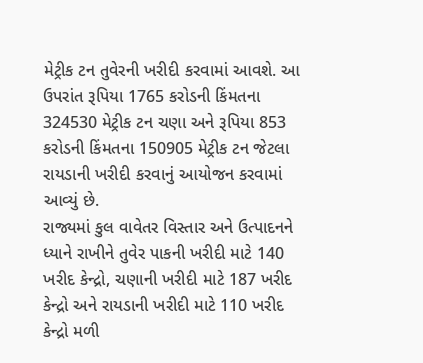મેટ્રીક ટન તુવેરની ખરીદી કરવામાં આવશે. આ ઉપરાંત રૂપિયા 1765 કરોડની કિંમતના 324530 મેટ્રીક ટન ચણા અને રૂપિયા 853 કરોડની કિંમતના 150905 મેટ્રીક ટન જેટલા રાયડાની ખરીદી કરવાનું આયોજન કરવામાં આવ્યું છે.
રાજ્યમાં કુલ વાવેતર વિસ્તાર અને ઉત્પાદનને ધ્યાને રાખીને તુવેર પાકની ખરીદી માટે 140 ખરીદ કેન્દ્રો, ચણાની ખરીદી માટે 187 ખરીદ કેન્દ્રો અને રાયડાની ખરીદી માટે 110 ખરીદ કેન્દ્રો મળી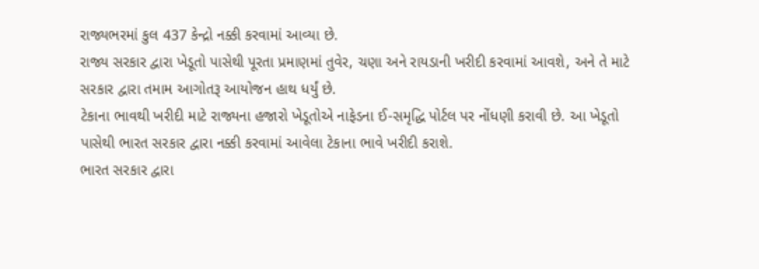રાજ્યભરમાં કુલ 437 કેન્દ્રો નક્કી કરવામાં આવ્યા છે.
રાજ્ય સરકાર દ્વારા ખેડૂતો પાસેથી પૂરતા પ્રમાણમાં તુવેર, ચણા અને રાયડાની ખરીદી કરવામાં આવશે, અને તે માટે સરકાર દ્વારા તમામ આગોતરૂ આયોજન હાથ ધર્યું છે.
ટેકાના ભાવથી ખરીદી માટે રાજ્યના હજારો ખેડૂતોએ નાફેડના ઈ-સમૃદ્ધિ પોર્ટલ પર નોંધણી કરાવી છે. આ ખેડૂતો પાસેથી ભારત સરકાર દ્વારા નક્કી કરવામાં આવેલા ટેકાના ભાવે ખરીદી કરાશે.
ભારત સરકાર દ્વારા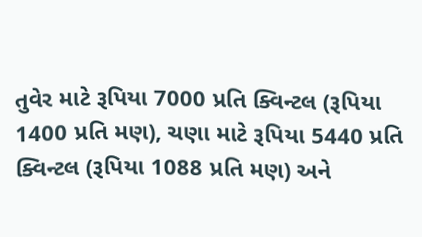તુવેર માટે રૂપિયા 7000 પ્રતિ ક્વિન્ટલ (રૂપિયા 1400 પ્રતિ મણ), ચણા માટે રૂપિયા 5440 પ્રતિ ક્વિન્ટલ (રૂપિયા 1088 પ્રતિ મણ) અને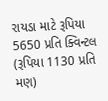રાયડા માટે રૂપિયા 5650 પ્રતિ ક્વિન્ટલ (રૂપિયા 1130 પ્રતિ મણ)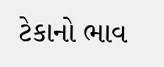ટેકાનો ભાવ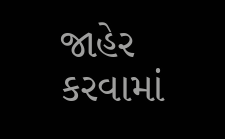જાહેર કરવામાં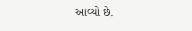આવ્યો છે.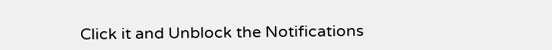Click it and Unblock the Notifications